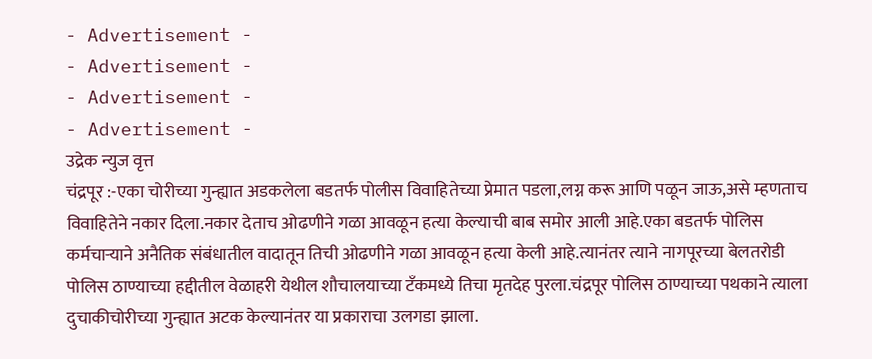- Advertisement -
- Advertisement -
- Advertisement -
- Advertisement -
उद्रेक न्युज वृत्त
चंद्रपूर :-एका चोरीच्या गुन्ह्यात अडकलेला बडतर्फ पोलीस विवाहितेच्या प्रेमात पडला,लग्न करू आणि पळून जाऊ,असे म्हणताच विवाहितेने नकार दिला.नकार देताच ओढणीने गळा आवळून हत्या केल्याची बाब समोर आली आहे.एका बडतर्फ पोलिस कर्मचाऱ्याने अनैतिक संबंधातील वादातून तिची ओढणीने गळा आवळून हत्या केली आहे.त्यानंतर त्याने नागपूरच्या बेलतरोडी पोलिस ठाण्याच्या हद्दीतील वेळाहरी येथील शौचालयाच्या टँकमध्ये तिचा मृतदेह पुरला.चंद्रपूर पोलिस ठाण्याच्या पथकाने त्याला दुचाकीचोरीच्या गुन्ह्यात अटक केल्यानंतर या प्रकाराचा उलगडा झाला.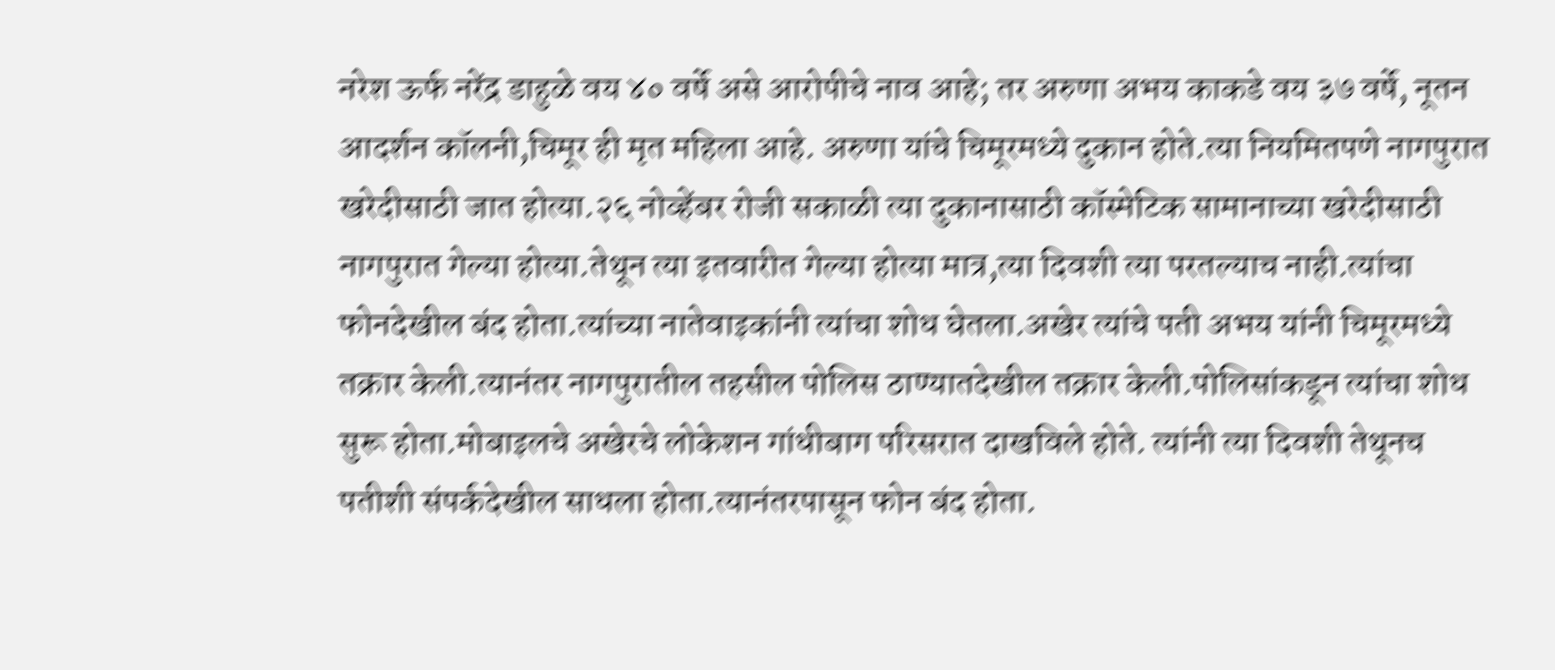नरेश ऊर्फ नरेंद्र डाहुळे वय ४० वर्षे असे आरोपीचे नाव आहे; तर अरुणा अभय काकडे वय ३७ वर्षे, नूतन आदर्शन कॉलनी,चिमूर ही मृत महिला आहे. अरुणा यांचे चिमूरमध्ये दुकान होते.त्या नियमितपणे नागपुरात खरेदीसाठी जात होत्या.२६ नोव्हेंबर रोजी सकाळी त्या दुकानासाठी कॉस्मेटिक सामानाच्या खरेदीसाठी नागपुरात गेल्या होत्या.तेथून त्या इतवारीत गेल्या होत्या मात्र,त्या दिवशी त्या परतल्याच नाही.त्यांचा फोनदेखील बंद होता.त्यांच्या नातेवाइकांनी त्यांचा शोध घेतला.अखेर त्यांचे पती अभय यांनी चिमूरमध्ये तक्रार केली.त्यानंतर नागपुरातील तहसील पोलिस ठाण्यातदेखील तक्रार केली.पोलिसांकडून त्यांचा शोध सुरू होता.मोबाइलचे अखेरचे लोकेशन गांधीबाग परिसरात दाखविले होते. त्यांनी त्या दिवशी तेथूनच पतीशी संपर्कदेखील साधला होता.त्यानंतरपासून फोन बंद होता.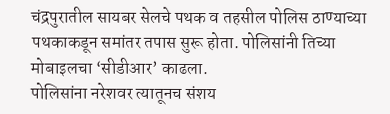चंद्रपुरातील सायबर सेलचे पथक व तहसील पोलिस ठाण्याच्या पथकाकडून समांतर तपास सुरू होता. पोलिसांनी तिच्या मोबाइलचा ‘सीडीआर’ काढला.
पोलिसांना नरेशवर त्यातूनच संशय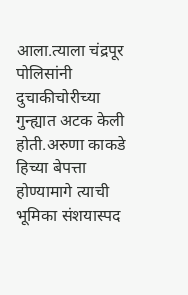आला.त्याला चंद्रपूर पोलिसांनी दुचाकीचोरीच्या गुन्ह्यात अटक केली होती.अरुणा काकडे हिच्या बेपत्ता होण्यामागे त्याची भूमिका संशयास्पद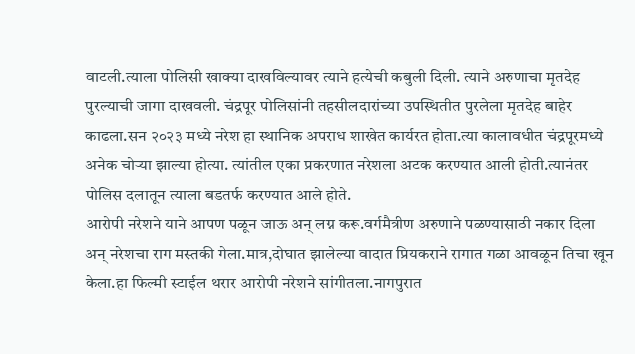वाटली.त्याला पोलिसी खाक्या दाखविल्यावर त्याने हत्येची कबुली दिली. त्याने अरुणाचा मृतदेह पुरल्याची जागा दाखवली. चंद्रपूर पोलिसांनी तहसीलदारांच्या उपस्थितीत पुरलेला मृतदेह बाहेर काढला.सन २०२३ मध्ये नरेश हा स्थानिक अपराध शाखेत कार्यरत होता.त्या कालावधीत चंद्रपूरमध्ये अनेक चोऱ्या झाल्या होत्या. त्यांतील एका प्रकरणात नरेशला अटक करण्यात आली होती.त्यानंतर पोलिस दलातून त्याला बडतर्फ करण्यात आले होते.
आरोपी नरेशने याने आपण पळून जाऊ अन् लग्न करू.वर्गमैत्रीण अरुणाने पळण्यासाठी नकार दिला अन् नरेशचा राग मस्तकी गेला.मात्र,दोघात झालेल्या वादात प्रियकराने रागात गळा आवळून तिचा खून केला.हा फिल्मी स्टाईल थरार आरोपी नरेशने सांगीतला.नागपुरात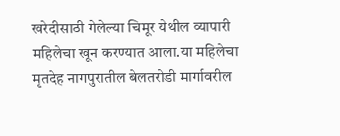खरेदीसाठी गेलेल्या चिमूर येथील व्यापारी महिलेचा खून करण्यात आला.या महिलेचा मृतदेह नागपुरातील बेलतरोडी मार्गावरील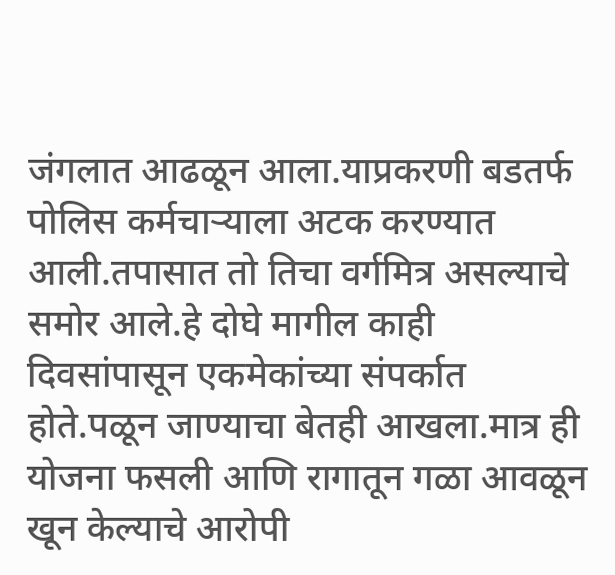जंगलात आढळून आला.याप्रकरणी बडतर्फ पोलिस कर्मचाऱ्याला अटक करण्यात आली.तपासात तो तिचा वर्गमित्र असल्याचे समोर आले.हे दोघे मागील काही दिवसांपासून एकमेकांच्या संपर्कात होते.पळून जाण्याचा बेतही आखला.मात्र ही योजना फसली आणि रागातून गळा आवळून खून केल्याचे आरोपी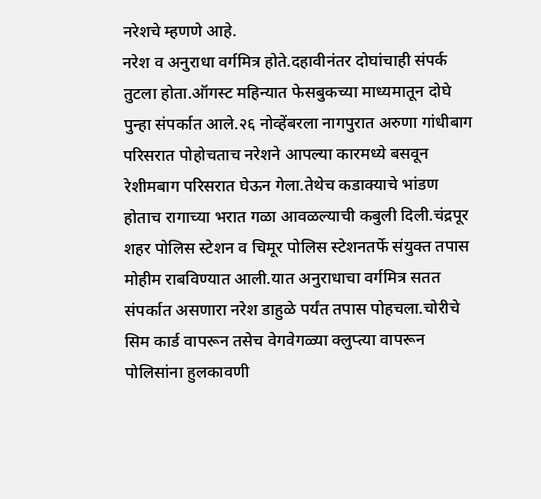नरेशचे म्हणणे आहे.
नरेश व अनुराधा वर्गमित्र होते.दहावीनंतर दोघांचाही संपर्क तुटला होता.ऑगस्ट महिन्यात फेसबुकच्या माध्यमातून दोघे पुन्हा संपर्कात आले.२६ नोव्हेंबरला नागपुरात अरुणा गांधीबाग परिसरात पोहोचताच नरेशने आपल्या कारमध्ये बसवून रेशीमबाग परिसरात घेऊन गेला.तेथेच कडाक्याचे भांडण होताच रागाच्या भरात गळा आवळल्याची कबुली दिली.चंद्रपूर शहर पोलिस स्टेशन व चिमूर पोलिस स्टेशनतर्फे संयुक्त तपास मोहीम राबविण्यात आली.यात अनुराधाचा वर्गमित्र सतत संपर्कात असणारा नरेश डाहुळे पर्यंत तपास पोहचला.चोरीचे सिम कार्ड वापरून तसेच वेगवेगळ्या क्लुप्त्या वापरून पोलिसांना हुलकावणी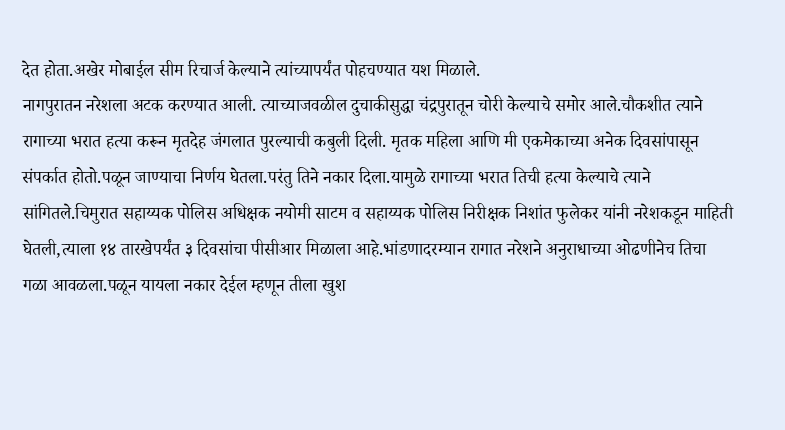देत होता.अखेर मोबाईल सीम रिचार्ज केल्याने त्यांच्यापर्यंत पोहचण्यात यश मिळाले.
नागपुरातन नरेशला अटक करण्यात आली. त्याच्याजवळील दुचाकीसुद्धा चंद्रपुरातून चोरी केल्याचे समोर आले.चौकशीत त्याने रागाच्या भरात हत्या करून मृतदेह जंगलात पुरल्याची कबुली दिली. मृतक महिला आणि मी एकमेकाच्या अनेक दिवसांपासून संपर्कात होतो.पळून जाण्याचा निर्णय घेतला.परंतु तिने नकार दिला.यामुळे रागाच्या भरात तिची हत्या केल्याचे त्याने सांगितले.चिमुरात सहाय्यक पोलिस अधिक्षक नयोमी साटम व सहाय्यक पोलिस निरीक्षक निशांत फुलेकर यांनी नरेशकडून माहिती घेतली,त्याला १४ तारखेपर्यंत ३ दिवसांचा पीसीआर मिळाला आहे.भांडणादरम्यान रागात नरेशने अनुराधाच्या ओढणीनेच तिचा गळा आवळला.पळून यायला नकार देईल म्हणून तीला खुश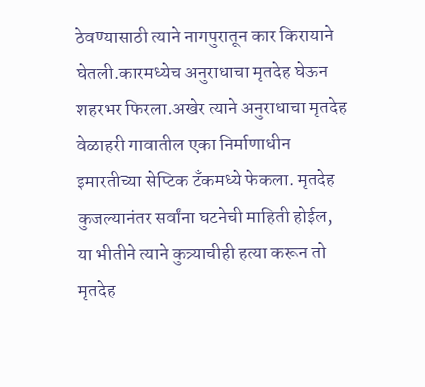ठेवण्यासाठी त्याने नागपुरातून कार किरायाने घेतली.कारमध्येच अनुराधाचा मृतदेह घेऊन शहरभर फिरला.अखेर त्याने अनुराधाचा मृतदेह वेळाहरी गावातील एका निर्माणाधीन इमारतीच्या सेप्टिक टँकमध्ये फेकला. मृतदेह कुजल्यानंतर सर्वांना घटनेची माहिती होईल, या भीतीने त्याने कुत्र्याचीही हत्या करून तो मृतदेह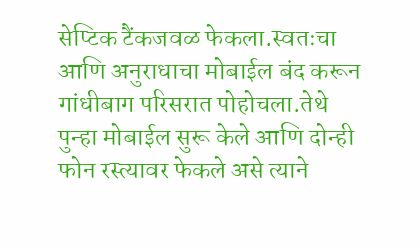सेप्टिक टैंकजवळ फेकला.स्वतःचा आणि अनुराधाचा मोबाईल बंद करून गांधीबाग परिसरात पोहोचला.तेथे पुन्हा मोबाईल सुरू केले आणि दोन्ही फोन रस्त्यावर फेकले असे त्याने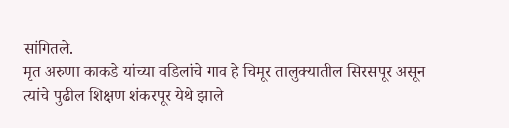सांगितले.
मृत अरुणा काकडे यांच्या वडिलांचे गाव हे चिमूर तालुक्यातील सिरसपूर असून त्यांचे पुढील शिक्षण शंकरपूर येथे झाले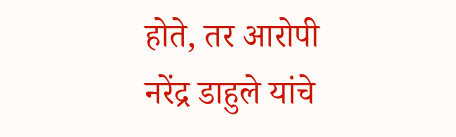होते, तर आरोपी नरेंद्र डाहुले यांचे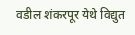वडील शंकरपूर येथे विद्युत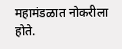महामंडळात नोकरीला होते.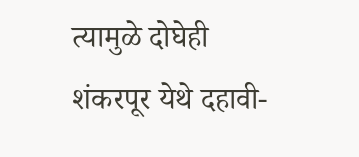त्यामुळे दोघेही शंकरपूर येथे दहावी-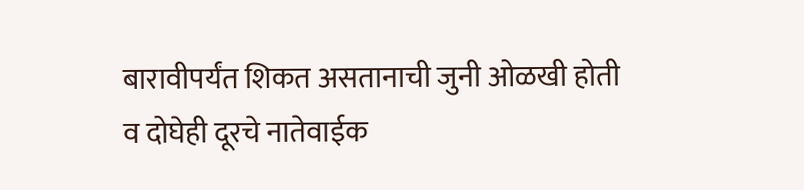बारावीपर्यंत शिकत असतानाची जुनी ओळखी होती व दोघेही दूरचे नातेवाईक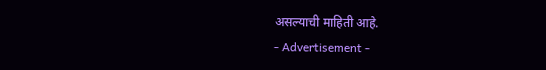असल्याची माहिती आहे.
- Advertisement -